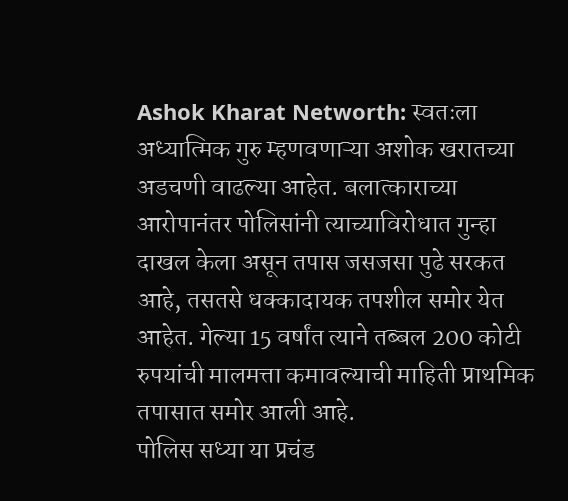Ashok Kharat Networth: स्वतःला अध्यात्मिक गुरु म्हणवणाऱ्या अशोक खरातच्या अडचणी वाढल्या आहेत. बलात्काराच्या आरोपानंतर पोलिसांनी त्याच्याविरोधात गुन्हा दाखल केला असून तपास जसजसा पुढे सरकत आहे, तसतसे धक्कादायक तपशील समोर येत आहेत. गेल्या 15 वर्षांत त्याने तब्बल 200 कोटी रुपयांची मालमत्ता कमावल्याची माहिती प्राथमिक तपासात समोर आली आहे.
पोलिस सध्या या प्रचंड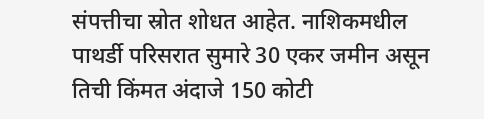संपत्तीचा स्रोत शोधत आहेत. नाशिकमधील पाथर्डी परिसरात सुमारे 30 एकर जमीन असून तिची किंमत अंदाजे 150 कोटी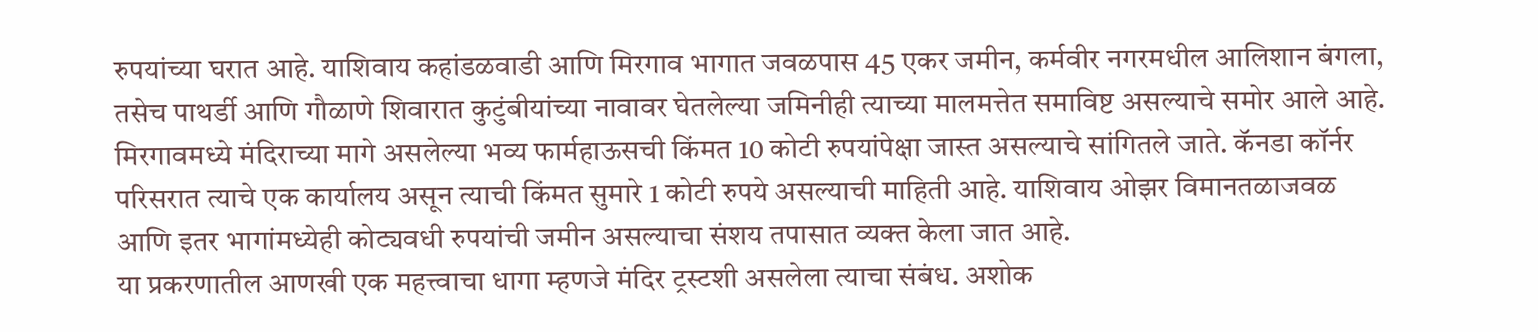रुपयांच्या घरात आहे. याशिवाय कहांडळवाडी आणि मिरगाव भागात जवळपास 45 एकर जमीन, कर्मवीर नगरमधील आलिशान बंगला, तसेच पाथर्डी आणि गौळाणे शिवारात कुटुंबीयांच्या नावावर घेतलेल्या जमिनीही त्याच्या मालमत्तेत समाविष्ट असल्याचे समोर आले आहे.
मिरगावमध्ये मंदिराच्या मागे असलेल्या भव्य फार्महाऊसची किंमत 10 कोटी रुपयांपेक्षा जास्त असल्याचे सांगितले जाते. कॅनडा कॉर्नर परिसरात त्याचे एक कार्यालय असून त्याची किंमत सुमारे 1 कोटी रुपये असल्याची माहिती आहे. याशिवाय ओझर विमानतळाजवळ आणि इतर भागांमध्येही कोट्यवधी रुपयांची जमीन असल्याचा संशय तपासात व्यक्त केला जात आहे.
या प्रकरणातील आणखी एक महत्त्वाचा धागा म्हणजे मंदिर ट्रस्टशी असलेला त्याचा संबंध. अशोक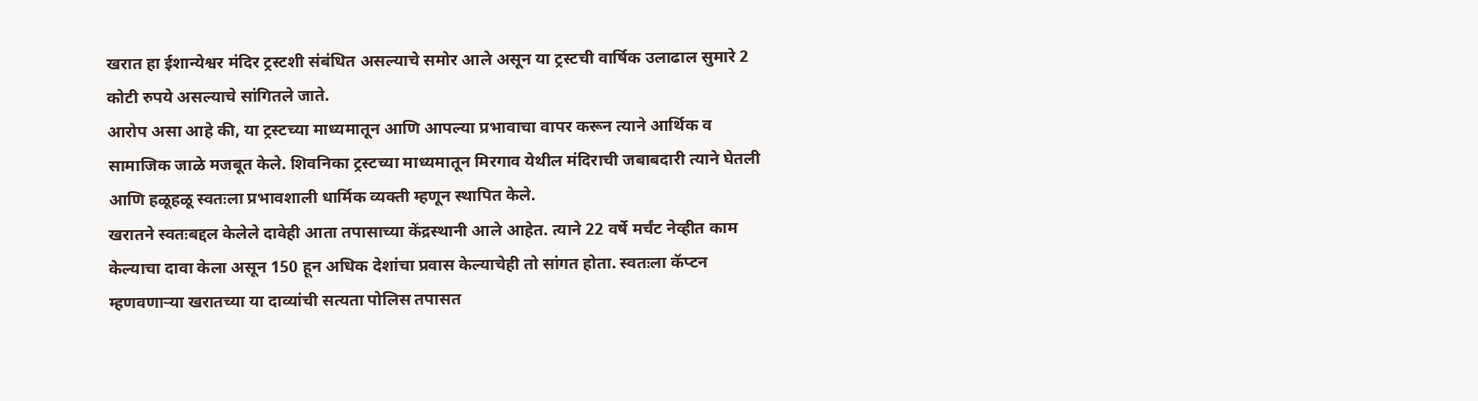खरात हा ईशान्येश्वर मंदिर ट्रस्टशी संबंधित असल्याचे समोर आले असून या ट्रस्टची वार्षिक उलाढाल सुमारे 2 कोटी रुपये असल्याचे सांगितले जाते.
आरोप असा आहे की, या ट्रस्टच्या माध्यमातून आणि आपल्या प्रभावाचा वापर करून त्याने आर्थिक व सामाजिक जाळे मजबूत केले. शिवनिका ट्रस्टच्या माध्यमातून मिरगाव येथील मंदिराची जबाबदारी त्याने घेतली आणि हळूहळू स्वतःला प्रभावशाली धार्मिक व्यक्ती म्हणून स्थापित केले.
खरातने स्वतःबद्दल केलेले दावेही आता तपासाच्या केंद्रस्थानी आले आहेत. त्याने 22 वर्षे मर्चंट नेव्हीत काम केल्याचा दावा केला असून 150 हून अधिक देशांचा प्रवास केल्याचेही तो सांगत होता. स्वतःला कॅप्टन म्हणवणाऱ्या खरातच्या या दाव्यांची सत्यता पोलिस तपासत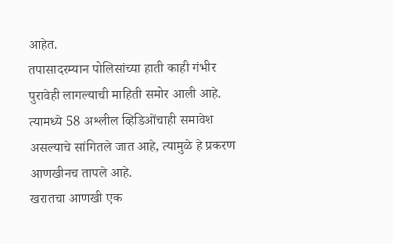आहेत.
तपासादरम्यान पोलिसांच्या हाती काही गंभीर पुरावेही लागल्याची माहिती समोर आली आहे. त्यामध्ये 58 अश्लील व्हिडिओंचाही समावेश असल्याचे सांगितले जात आहे, त्यामुळे हे प्रकरण आणखीनच तापले आहे.
खरातचा आणखी एक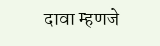दावा म्हणजे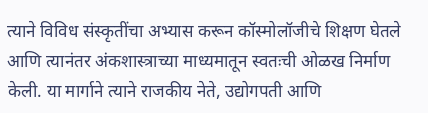त्याने विविध संस्कृतींचा अभ्यास करून कॉस्मोलॉजीचे शिक्षण घेतले आणि त्यानंतर अंकशास्त्राच्या माध्यमातून स्वतःची ओळख निर्माण केली. या मार्गाने त्याने राजकीय नेते, उद्योगपती आणि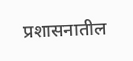प्रशासनातील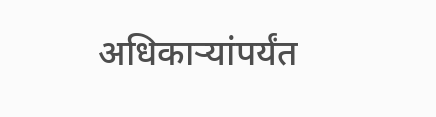अधिकाऱ्यांपर्यंत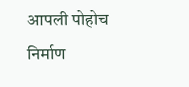आपली पोहोच निर्माण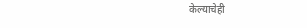केल्याचेही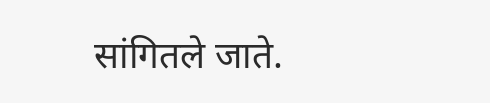सांगितले जाते.